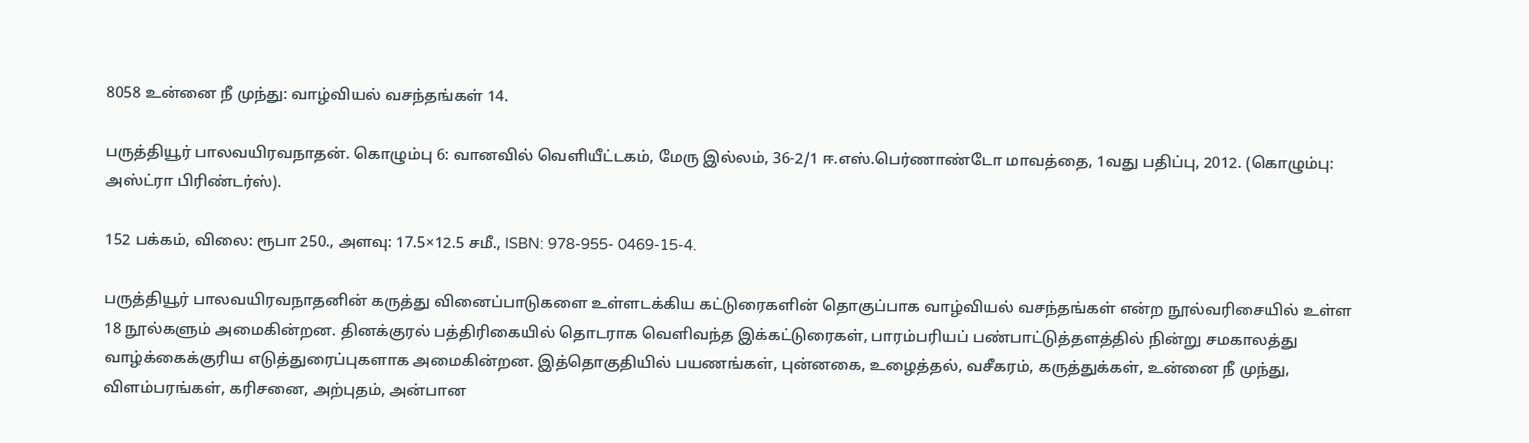8058 உன்னை நீ முந்து: வாழ்வியல் வசந்தங்கள் 14.

பருத்தியூர் பாலவயிரவநாதன். கொழும்பு 6: வானவில் வெளியீட்டகம், மேரு இல்லம், 36-2/1 ஈ.எஸ்.பெர்ணாண்டோ மாவத்தை, 1வது பதிப்பு, 2012. (கொழும்பு: அஸ்ட்ரா பிரிண்டர்ஸ்).

152 பக்கம், விலை: ரூபா 250., அளவு: 17.5×12.5 சமீ., ISBN: 978-955- 0469-15-4.

பருத்தியூர் பாலவயிரவநாதனின் கருத்து வினைப்பாடுகளை உள்ளடக்கிய கட்டுரைகளின் தொகுப்பாக வாழ்வியல் வசந்தங்கள் என்ற நூல்வரிசையில் உள்ள 18 நூல்களும் அமைகின்றன. தினக்குரல் பத்திரிகையில் தொடராக வெளிவந்த இக்கட்டுரைகள், பாரம்பரியப் பண்பாட்டுத்தளத்தில் நின்று சமகாலத்து வாழ்க்கைக்குரிய எடுத்துரைப்புகளாக அமைகின்றன. இத்தொகுதியில் பயணங்கள், புன்னகை, உழைத்தல், வசீகரம், கருத்துக்கள், உன்னை நீ முந்து, விளம்பரங்கள், கரிசனை, அற்புதம், அன்பான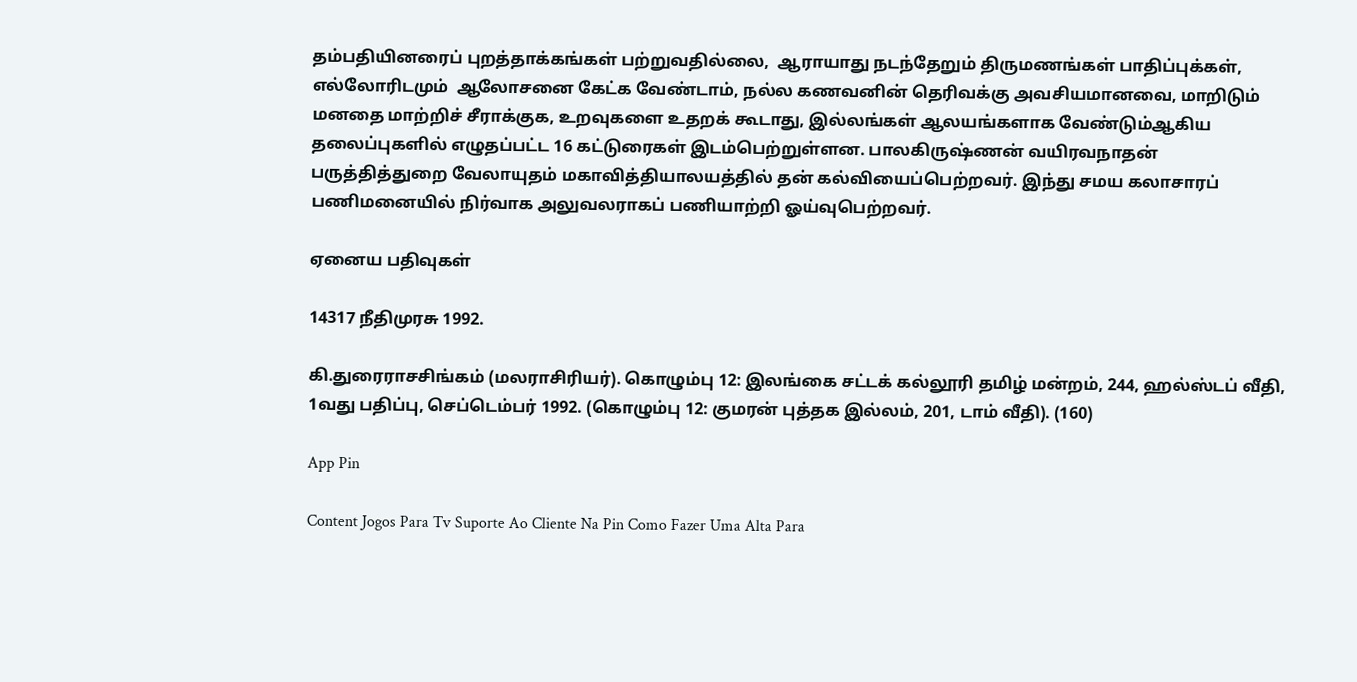தம்பதியினரைப் புறத்தாக்கங்கள் பற்றுவதில்லை,  ஆராயாது நடந்தேறும் திருமணங்கள் பாதிப்புக்கள், எல்லோரிடமும்  ஆலோசனை கேட்க வேண்டாம், நல்ல கணவனின் தெரிவக்கு அவசியமானவை, மாறிடும் மனதை மாற்றிச் சீராக்குக, உறவுகளை உதறக் கூடாது, இல்லங்கள் ஆலயங்களாக வேண்டும்ஆகிய தலைப்புகளில் எழுதப்பட்ட 16 கட்டுரைகள் இடம்பெற்றுள்ளன. பாலகிருஷ்ணன் வயிரவநாதன் பருத்தித்துறை வேலாயுதம் மகாவித்தியாலயத்தில் தன் கல்வியைப்பெற்றவர். இந்து சமய கலாசாரப் பணிமனையில் நிர்வாக அலுவலராகப் பணியாற்றி ஓய்வுபெற்றவர்.

ஏனைய பதிவுகள்

14317 நீதிமுரசு 1992.

கி.துரைராசசிங்கம் (மலராசிரியர்). கொழும்பு 12: இலங்கை சட்டக் கல்லூரி தமிழ் மன்றம், 244, ஹல்ஸ்டப் வீதி, 1வது பதிப்பு, செப்டெம்பர் 1992. (கொழும்பு 12: குமரன் புத்தக இல்லம், 201, டாம் வீதி). (160)

App Pin

Content Jogos Para Tv Suporte Ao Cliente Na Pin Como Fazer Uma Alta Para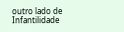outro lado de Infantilidade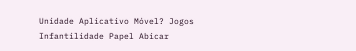Unidade Aplicativo Móvel? Jogos Infantilidade Papel Abicar